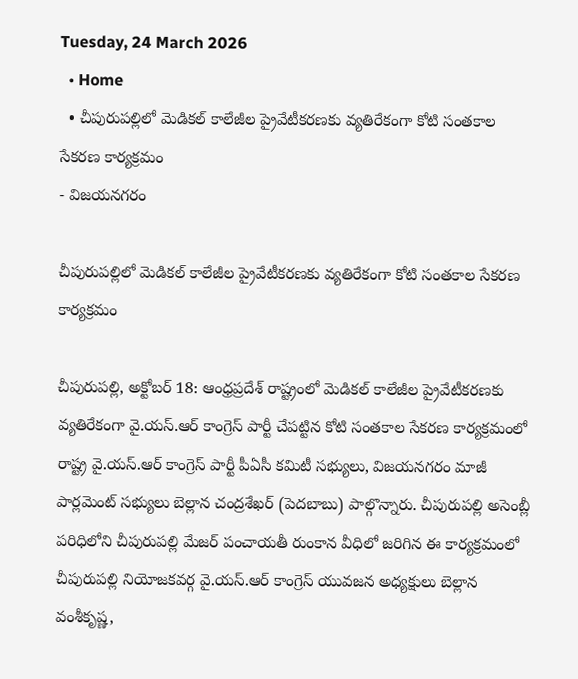Tuesday, 24 March 2026
  • Home
  • చీపురుపల్లిలో మెడికల్ కాలేజీల ప్రైవేటీకరణకు వ్యతిరేకంగా కోటి సంతకాల సేకరణ కార్యక్రమం
- విజయనగరం

చీపురుపల్లిలో మెడికల్ కాలేజీల ప్రైవేటీకరణకు వ్యతిరేకంగా కోటి సంతకాల సేకరణ కార్యక్రమం

చీపురుపల్లి, అక్టోబర్ 18: ఆంధ్రప్రదేశ్ రాష్ట్రంలో మెడికల్ కాలేజీల ప్రైవేటీకరణకు వ్యతిరేకంగా వై.యస్.ఆర్ కాంగ్రెస్ పార్టీ చేపట్టిన కోటి సంతకాల సేకరణ కార్యక్రమంలో రాష్ట్ర వై.యస్.ఆర్ కాంగ్రెస్ పార్టీ పీఏసీ కమిటీ సభ్యులు, విజయనగరం మాజీ పార్లమెంట్ సభ్యులు బెల్లాన చంద్రశేఖర్ (పెదబాబు) పాల్గొన్నారు. చీపురుపల్లి అసెంబ్లీ పరిధిలోని చీపురుపల్లి మేజర్ పంచాయతీ రుంకాన వీధిలో జరిగిన ఈ కార్యక్రమంలో చీపురుపల్లి నియోజకవర్గ వై.యస్.ఆర్ కాంగ్రెస్ యువజన అధ్యక్షులు బెల్లాన వంశీకృష్ణ,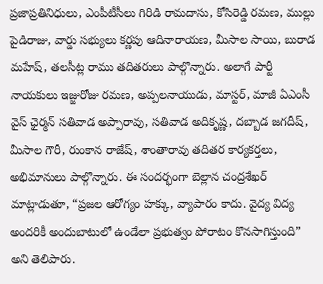ప్రజాప్రతినిధులు, ఎంపీటీసీలు గిరిడి రామదాసు, కోసిరెడ్డి రమణ, ముల్లు పైడిరాజు, వార్డు సభ్యులు కర్ణపు ఆదినారాయణ, మీసాల సాయి, బురాడ మహేష్, తలసీట్ల రాము తదితరులు పాల్గొన్నారు. అలాగే పార్టీ నాయకులు ఇజ్జురోజు రమణ, అప్పలనాయుడు, మాస్టర్, మాజీ ఏఎంసీ వైస్ ఛైర్మన్ సతివాడ అప్పారావు, సతివాడ అదికృష్ణ, దబ్బాడ జగదీష్, మీసాల గౌరీ, రుంకాన రాజేష్, శాంతారావు తదితర కార్యకర్తలు, అభిమానులు పాల్గొన్నారు. ఈ సందర్భంగా బెల్లాన చంద్రశేఖర్ మాట్లాడుతూ, “ప్రజల ఆరోగ్యం హక్కు, వ్యాపారం కాదు. వైద్య విద్య అందరికీ అందుబాటులో ఉండేలా ప్రభుత్వం పోరాటం కొనసాగిస్తుంది” అని తెలిపారు.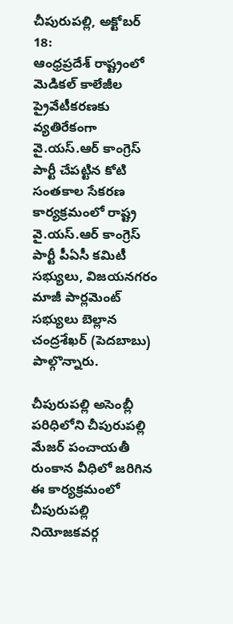చీపురుపల్లి, అక్టోబర్ 18:
ఆంధ్రప్రదేశ్ రాష్ట్రంలో మెడికల్ కాలేజీల ప్రైవేటీకరణకు వ్యతిరేకంగా వై.యస్.ఆర్ కాంగ్రెస్ పార్టీ చేపట్టిన కోటి సంతకాల సేకరణ కార్యక్రమంలో రాష్ట్ర వై.యస్.ఆర్ కాంగ్రెస్ పార్టీ పీఏసీ కమిటీ సభ్యులు, విజయనగరం మాజీ పార్లమెంట్ సభ్యులు బెల్లాన చంద్రశేఖర్ (పెదబాబు) పాల్గొన్నారు.

చీపురుపల్లి అసెంబ్లీ పరిధిలోని చీపురుపల్లి మేజర్ పంచాయతీ రుంకాన వీధిలో జరిగిన ఈ కార్యక్రమంలో చీపురుపల్లి నియోజకవర్గ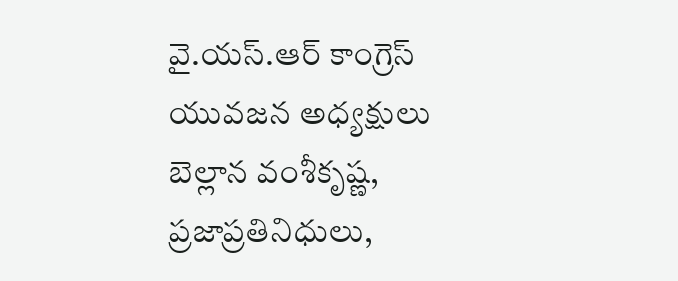వై.యస్.ఆర్ కాంగ్రెస్ యువజన అధ్యక్షులు బెల్లాన వంశీకృష్ణ, ప్రజాప్రతినిధులు,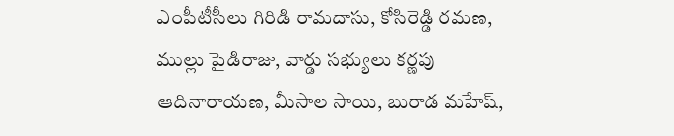ఎంపీటీసీలు గిరిడి రామదాసు, కోసిరెడ్డి రమణ, ముల్లు పైడిరాజు, వార్డు సభ్యులు కర్ణపు ఆదినారాయణ, మీసాల సాయి, బురాడ మహేష్,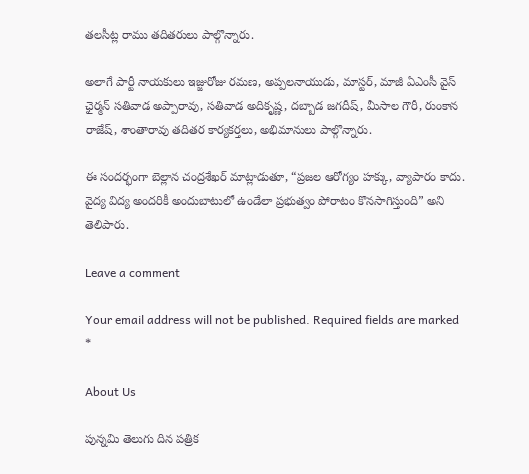తలసీట్ల రాము తదితరులు పాల్గొన్నారు.

అలాగే పార్టీ నాయకులు ఇజ్జురోజు రమణ, అప్పలనాయుడు, మాస్టర్, మాజీ ఏఎంసీ వైస్ ఛైర్మన్ సతివాడ అప్పారావు, సతివాడ అదికృష్ణ, దబ్బాడ జగదీష్, మీసాల గౌరీ, రుంకాన రాజేష్, శాంతారావు తదితర కార్యకర్తలు, అభిమానులు పాల్గొన్నారు.

ఈ సందర్భంగా బెల్లాన చంద్రశేఖర్ మాట్లాడుతూ, “ప్రజల ఆరోగ్యం హక్కు, వ్యాపారం కాదు. వైద్య విద్య అందరికీ అందుబాటులో ఉండేలా ప్రభుత్వం పోరాటం కొనసాగిస్తుంది” అని తెలిపారు.

Leave a comment

Your email address will not be published. Required fields are marked *

About Us

పున్నమి తెలుగు దిన పత్రిక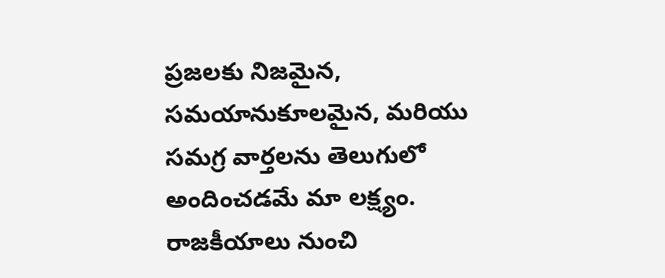ప్రజలకు నిజమైన, సమయానుకూలమైన, మరియు సమగ్ర వార్తలను తెలుగులో అందించడమే మా లక్ష్యం.
రాజకీయాలు నుంచి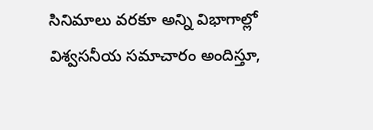సినిమాలు వరకూ అన్ని విభాగాల్లో విశ్వసనీయ సమాచారం అందిస్తూ,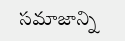సమాజాన్ని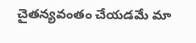చైతన్యవంతం చేయడమే మా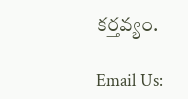కర్తవ్యం.

Email Us: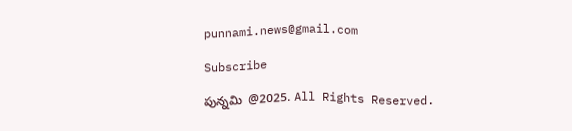punnami.news@gmail.com

Subscribe

పున్నమి  @2025. All Rights Reserved.